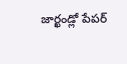జార్ఖండ్లో పేపర్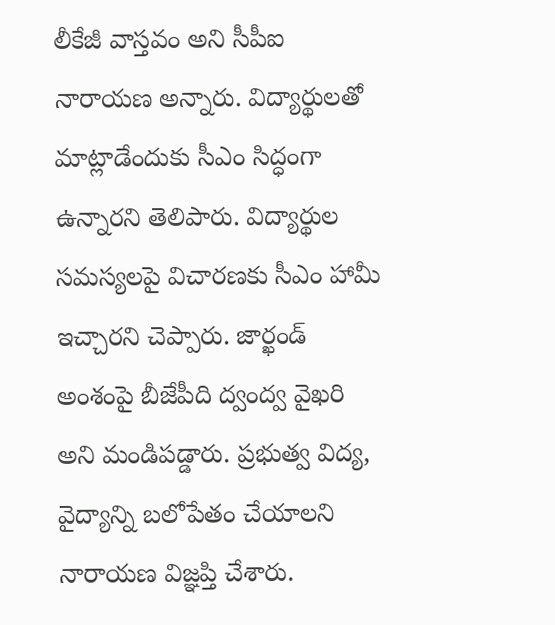లీకేజీ వాస్తవం అని సీపీఐ నారాయణ అన్నారు. విద్యార్థులతో మాట్లాడేందుకు సీఎం సిద్ధంగా ఉన్నారని తెలిపారు. విద్యార్థుల సమస్యలపై విచారణకు సీఎం హామీ ఇచ్చారని చెప్పారు. జార్ఖండ్ అంశంపై బీజేపీది ద్వంద్వ వైఖరి అని మండిపడ్డారు. ప్రభుత్వ విద్య, వైద్యాన్ని బలోపేతం చేయాలని నారాయణ విజ్ఞప్తి చేశారు.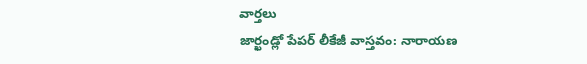వార్తలు
జార్ఖండ్లో పేపర్ లీకేజీ వాస్తవం: నారాయణ